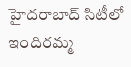హైదరాబాద్ సిటీలో ఇందిరమ్మ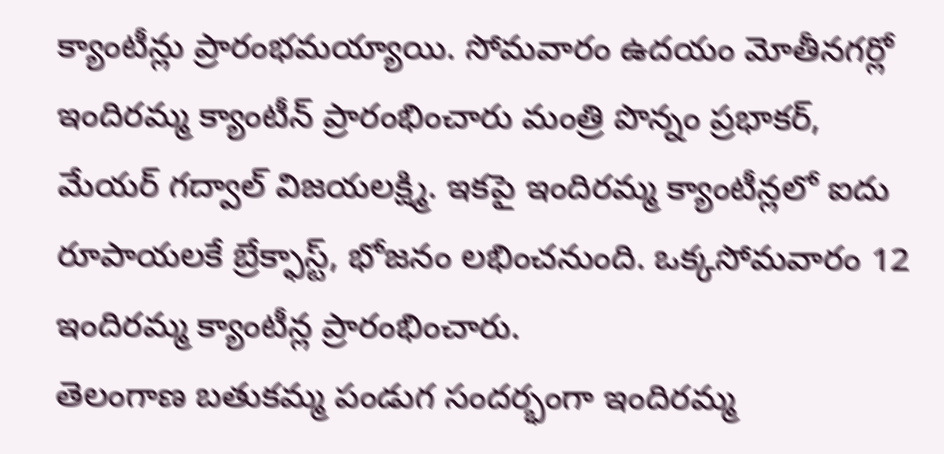క్యాంటీన్లు ప్రారంభమయ్యాయి. సోమవారం ఉదయం మోతీనగర్లో ఇందిరమ్మ క్యాంటీన్ ప్రారంభించారు మంత్రి పొన్నం ప్రభాకర్, మేయర్ గద్వాల్ విజయలక్ష్మి. ఇకపై ఇందిరమ్మ క్యాంటీన్లలో ఐదు రూపాయలకే బ్రేక్ఫాస్ట్, భోజనం లభించనుంది. ఒక్కసోమవారం 12 ఇందిరమ్మ క్యాంటీన్ల ప్రారంభించారు.
తెలంగాణ బతుకమ్మ పండుగ సందర్భంగా ఇందిరమ్మ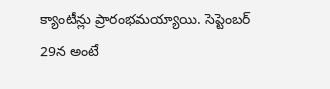క్యాంటీన్లు ప్రారంభమయ్యాయి. సెప్టెంబర్ 29న అంటే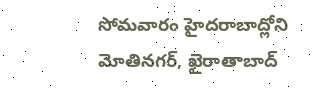సోమవారం హైదరాబాద్లోని మోతినగర్, ఖైరాతాబాద్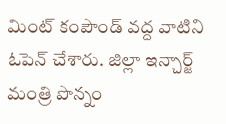మింట్ కంపౌండ్ వద్ద వాటిని ఓపెన్ చేశారు. జిల్లా ఇన్చార్జ్ మంత్రి పొన్నం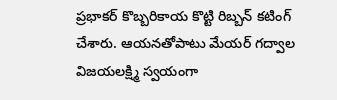ప్రభాకర్ కొబ్బరికాయ కొట్టి రిబ్బన్ కటింగ్ చేశారు. ఆయనతోపాటు మేయర్ గద్వాల విజయలక్ష్మి స్వయంగా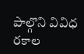పాల్గొని వివిధ రకాల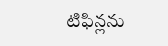టిఫిన్లను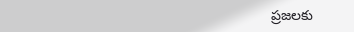ప్రజలకు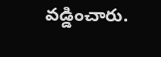వడ్డించారు.